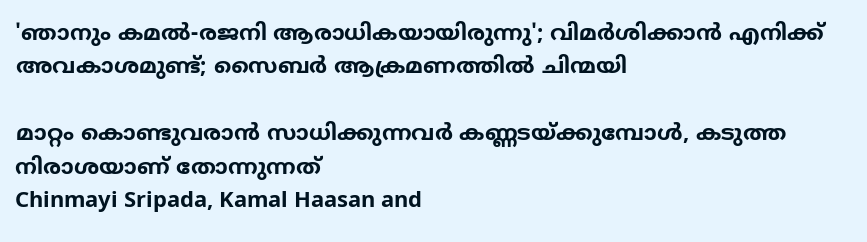'ഞാനും കമല്‍-രജനി ആരാധികയായിരുന്നു'; വിമര്‍ശിക്കാന്‍ എനിക്ക് അവകാശമുണ്ട്; സൈബര്‍ ആക്രമണത്തില്‍ ചിന്മയി

മാറ്റം കൊണ്ടുവരാന്‍ സാധിക്കുന്നവര്‍ കണ്ണടയ്ക്കുമ്പോള്‍, കടുത്ത നിരാശയാണ് തോന്നുന്നത്
Chinmayi Sripada, Kamal Haasan and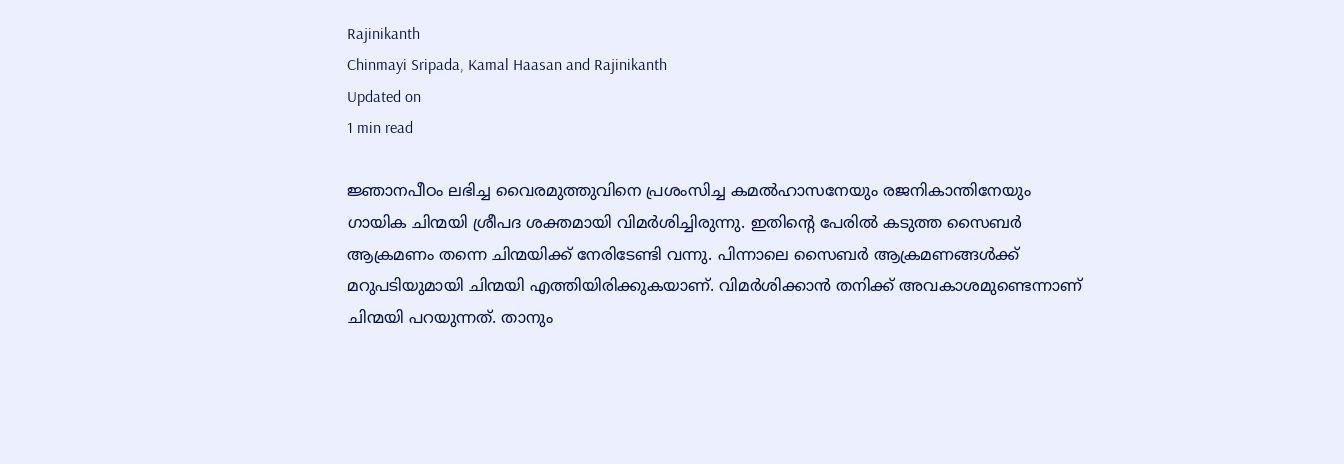Rajinikanth
Chinmayi Sripada, Kamal Haasan and Rajinikanth
Updated on
1 min read

ജ്ഞാനപീഠം ലഭിച്ച വൈരമുത്തുവിനെ പ്രശംസിച്ച കമല്‍ഹാസനേയും രജനികാന്തിനേയും ഗായിക ചിന്മയി ശ്രീപദ ശക്തമായി വിമര്‍ശിച്ചിരുന്നു. ഇതിന്റെ പേരില്‍ കടുത്ത സൈബര്‍ ആക്രമണം തന്നെ ചിന്മയിക്ക് നേരിടേണ്ടി വന്നു. പിന്നാലെ സൈബര്‍ ആക്രമണങ്ങള്‍ക്ക് മറുപടിയുമായി ചിന്മയി എത്തിയിരിക്കുകയാണ്. വിമര്‍ശിക്കാന്‍ തനിക്ക് അവകാശമുണ്ടെന്നാണ് ചിന്മയി പറയുന്നത്. താനും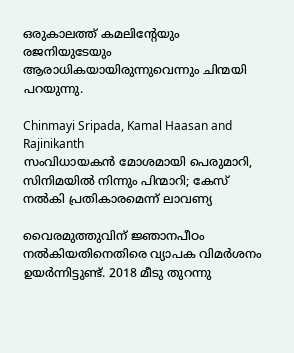ഒരുകാലത്ത് കമലിന്റേയും രജനിയുടേയും ആരാധികയായിരുന്നുവെന്നും ചിന്മയി പറയുന്നു.

Chinmayi Sripada, Kamal Haasan and Rajinikanth
സംവിധായകന്‍ മോശമായി പെരുമാറി, സിനിമയില്‍ നിന്നും പിന്മാറി; കേസ് നല്‍കി പ്രതികാരമെന്ന് ലാവണ്യ

വൈരമുത്തുവിന് ജ്ഞാനപീഠം നല്‍കിയതിനെതിരെ വ്യാപക വിമര്‍ശനം ഉയര്‍ന്നിട്ടുണ്ട്. 2018 മീടു തുറന്നു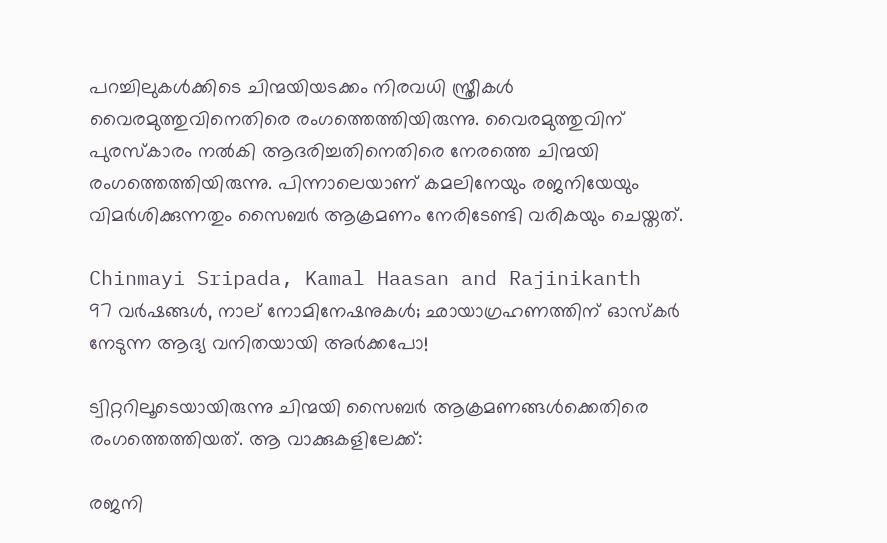പറച്ചിലുകള്‍ക്കിടെ ചിന്മയിയടക്കം നിരവധി സ്ത്രീകള്‍ വൈരമുത്തുവിനെതിരെ രംഗത്തെത്തിയിരുന്നു. വൈരമുത്തുവിന് പുരസ്‌കാരം നല്‍കി ആദരിച്ചതിനെതിരെ നേരത്തെ ചിന്മയി രംഗത്തെത്തിയിരുന്നു. പിന്നാലെയാണ് കമലിനേയും രജനിയേയും വിമര്‍ശിക്കുന്നതും സൈബര്‍ ആക്രമണം നേരിടേണ്ടി വരികയും ചെയ്തത്.

Chinmayi Sripada, Kamal Haasan and Rajinikanth
97 വര്‍ഷങ്ങള്‍, നാല് നോമിനേഷനുകള്‍; ഛായാഗ്രഹണത്തിന് ഓസ്‌കര്‍ നേടുന്ന ആദ്യ വനിതയായി അര്‍ക്കപോ!

ട്വിറ്ററിലൂടെയായിരുന്നു ചിന്മയി സൈബര്‍ ആക്രമണങ്ങള്‍ക്കെതിരെ രംഗത്തെത്തിയത്. ആ വാക്കുകളിലേക്ക്:

രജനി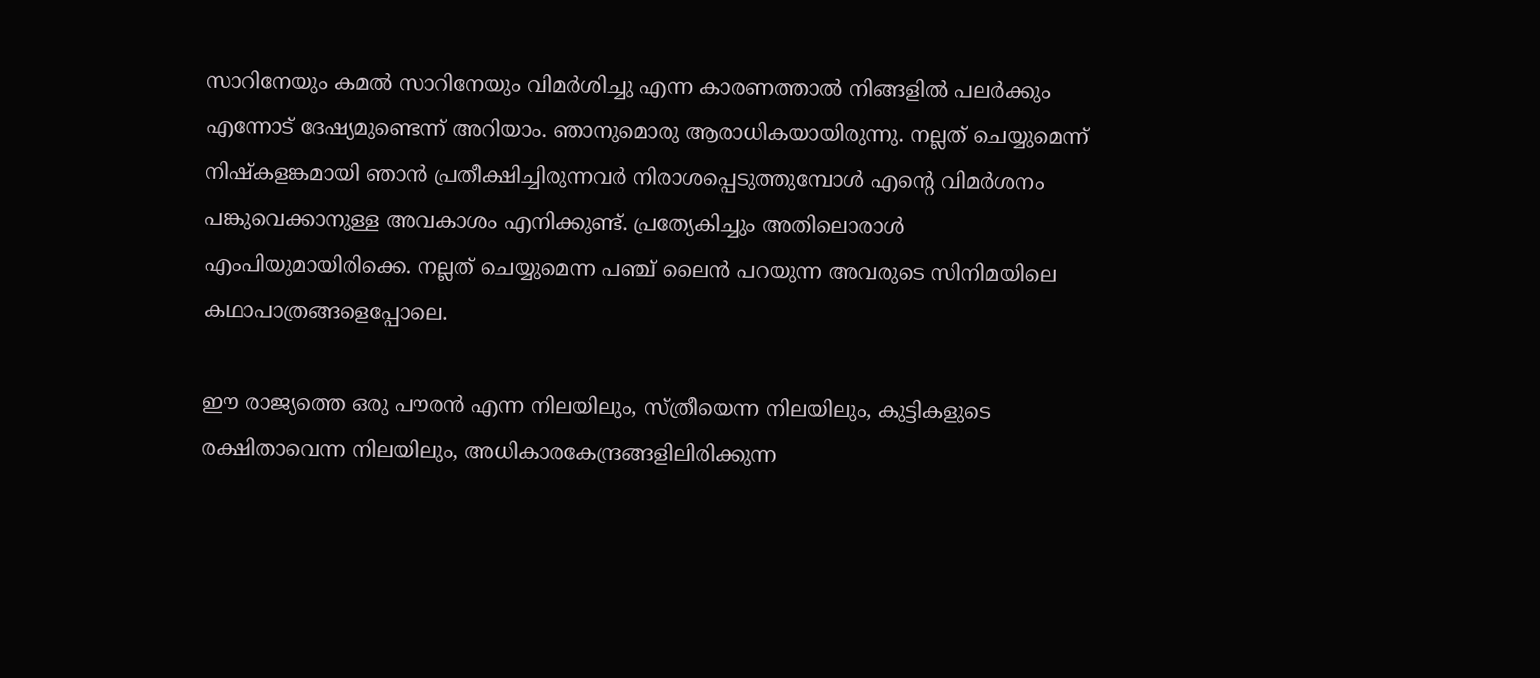സാറിനേയും കമല്‍ സാറിനേയും വിമര്‍ശിച്ചു എന്ന കാരണത്താല്‍ നിങ്ങളില്‍ പലര്‍ക്കും എന്നോട് ദേഷ്യമുണ്ടെന്ന് അറിയാം. ഞാനുമൊരു ആരാധികയായിരുന്നു. നല്ലത് ചെയ്യുമെന്ന് നിഷ്‌കളങ്കമായി ഞാന്‍ പ്രതീക്ഷിച്ചിരുന്നവര്‍ നിരാശപ്പെടുത്തുമ്പോള്‍ എന്റെ വിമര്‍ശനം പങ്കുവെക്കാനുള്ള അവകാശം എനിക്കുണ്ട്. പ്രത്യേകിച്ചും അതിലൊരാള്‍ എംപിയുമായിരിക്കെ. നല്ലത് ചെയ്യുമെന്ന പഞ്ച് ലൈന്‍ പറയുന്ന അവരുടെ സിനിമയിലെ കഥാപാത്രങ്ങളെപ്പോലെ.

ഈ രാജ്യത്തെ ഒരു പൗരന്‍ എന്ന നിലയിലും, സ്ത്രീയെന്ന നിലയിലും, കുട്ടികളുടെ രക്ഷിതാവെന്ന നിലയിലും, അധികാരകേന്ദ്രങ്ങളിലിരിക്കുന്ന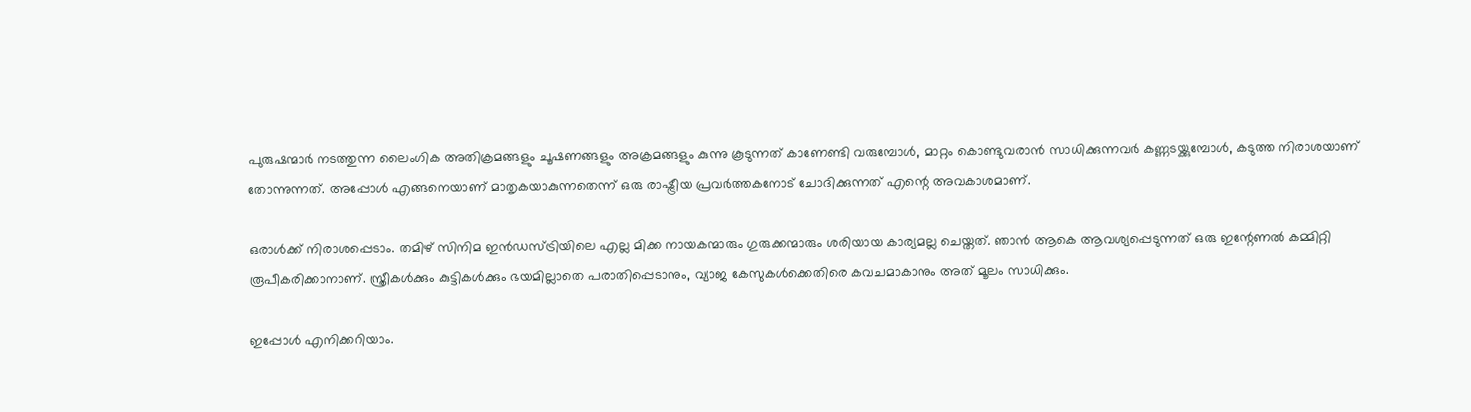പുരുഷന്മാര്‍ നടത്തുന്ന ലൈംഗിക അതിക്രമങ്ങളും ചൂഷണങ്ങളും അക്രമങ്ങളും കുന്നു കൂടുന്നത് കാണേണ്ടി വരുമ്പോള്‍, മാറ്റം കൊണ്ടുവരാന്‍ സാധിക്കുന്നവര്‍ കണ്ണടയ്ക്കുമ്പോള്‍, കടുത്ത നിരാശയാണ് തോന്നുന്നത്. അപ്പോള്‍ എങ്ങനെയാണ് മാതൃകയാകുന്നതെന്ന് ഒരു രാഷ്ട്രീയ പ്രവര്‍ത്തകനോട് ചോദിക്കുന്നത് എന്റെ അവകാശമാണ്.

ഒരാള്‍ക്ക് നിരാശപ്പെടാം. തമിഴ് സിനിമ ഇന്‍ഡസ്ട്രിയിലെ എല്ല മിക്ക നായകന്മാരും ഗുരുക്കന്മാരും ശരിയായ കാര്യമല്ല ചെയ്തത്. ഞാന്‍ ആകെ ആവശ്യപ്പെടുന്നത് ഒരു ഇന്റേണല്‍ കമ്മിറ്റി രൂപീകരിക്കാനാണ്. സ്ത്രീകള്‍ക്കും കുട്ടികള്‍ക്കും ഭയമില്ലാതെ പരാതിപ്പെടാനും, വ്യാജ കേസുകള്‍ക്കെതിരെ കവചമാകാനും അത് മൂലം സാധിക്കും.

ഇപ്പോള്‍ എനിക്കറിയാം.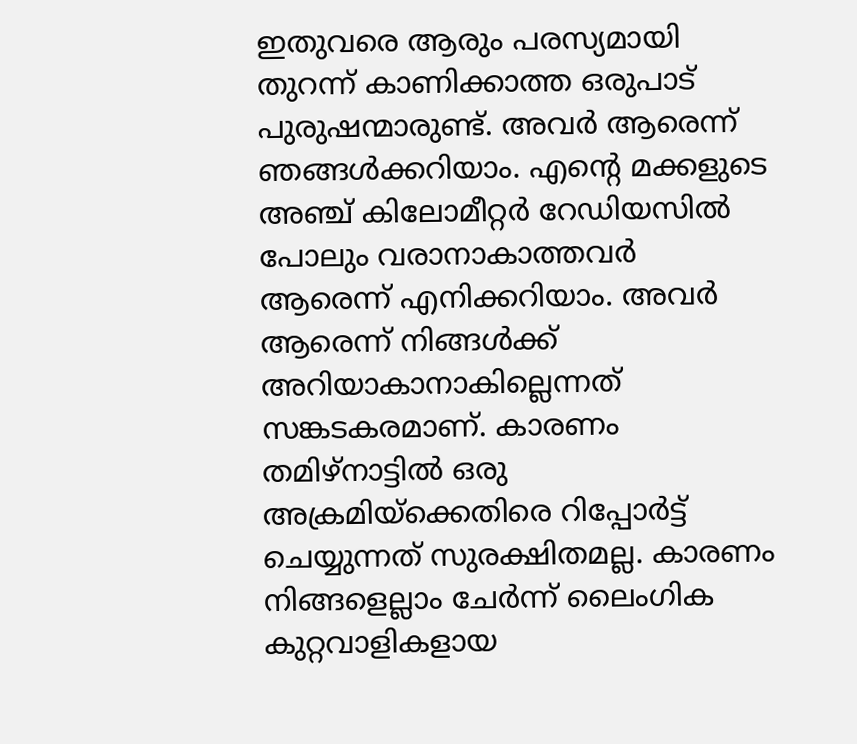ഇതുവരെ ആരും പരസ്യമായി തുറന്ന് കാണിക്കാത്ത ഒരുപാട് പുരുഷന്മാരുണ്ട്. അവര്‍ ആരെന്ന് ഞങ്ങള്‍ക്കറിയാം. എന്റെ മക്കളുടെ അഞ്ച് കിലോമീറ്റര്‍ റേഡിയസില്‍ പോലും വരാനാകാത്തവര്‍ ആരെന്ന് എനിക്കറിയാം. അവര്‍ ആരെന്ന് നിങ്ങള്‍ക്ക് അറിയാകാനാകില്ലെന്നത് സങ്കടകരമാണ്. കാരണം തമിഴ്‌നാട്ടില്‍ ഒരു അക്രമിയ്‌ക്കെതിരെ റിപ്പോര്‍ട്ട് ചെയ്യുന്നത് സുരക്ഷിതമല്ല. കാരണം നിങ്ങളെല്ലാം ചേര്‍ന്ന് ലൈംഗിക കുറ്റവാളികളായ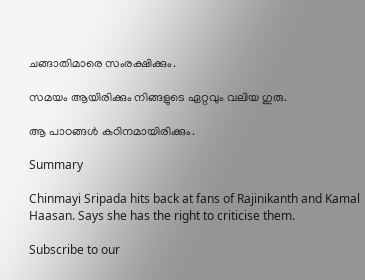ചങ്ങാതിമാരെ സംരക്ഷിക്കും.

സമയം ആയിരിക്കും നിങ്ങളുടെ ഏറ്റവും വലിയ ഗുരു.

ആ പാഠങ്ങള്‍ കഠിനമായിരിക്കും.

Summary

Chinmayi Sripada hits back at fans of Rajinikanth and Kamal Haasan. Says she has the right to criticise them.

Subscribe to our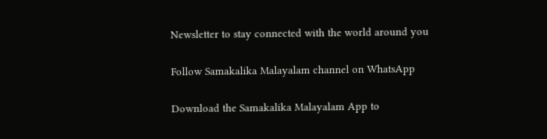Newsletter to stay connected with the world around you

Follow Samakalika Malayalam channel on WhatsApp

Download the Samakalika Malayalam App to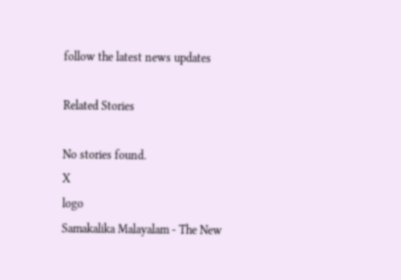follow the latest news updates

Related Stories

No stories found.
X
logo
Samakalika Malayalam - The New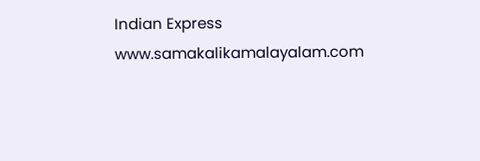Indian Express
www.samakalikamalayalam.com